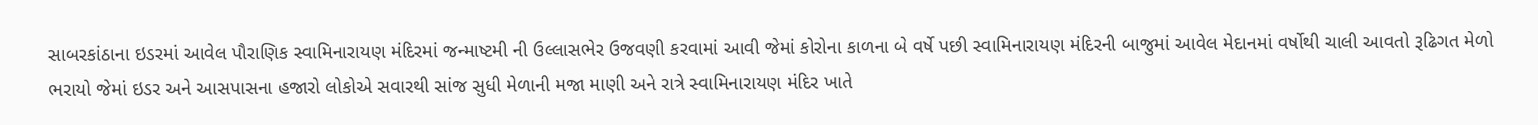સાબરકાંઠાના ઇડરમાં આવેલ પૌરાણિક સ્વામિનારાયણ મંદિરમાં જન્માષ્ટમી ની ઉલ્લાસભેર ઉજવણી કરવામાં આવી જેમાં કોરોના કાળના બે વર્ષે પછી સ્વામિનારાયણ મંદિરની બાજુમાં આવેલ મેદાનમાં વર્ષોથી ચાલી આવતો રૂઢિગત મેળો ભરાયો જેમાં ઇડર અને આસપાસના હજારો લોકોએ સવારથી સાંજ સુધી મેળાની મજા માણી અને રાત્રે સ્વામિનારાયણ મંદિર ખાતે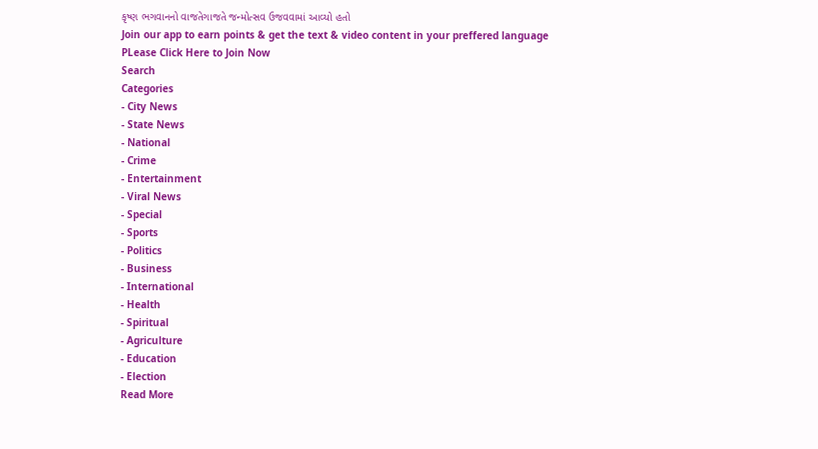કૃષ્ણ ભગવાનનો વાજતેગાજતે જન્મોત્સવ ઉજવવામાં આવ્યો હતો
Join our app to earn points & get the text & video content in your preffered language
PLease Click Here to Join Now
Search
Categories
- City News
- State News
- National
- Crime
- Entertainment
- Viral News
- Special
- Sports
- Politics
- Business
- International
- Health
- Spiritual
- Agriculture
- Education
- Election
Read More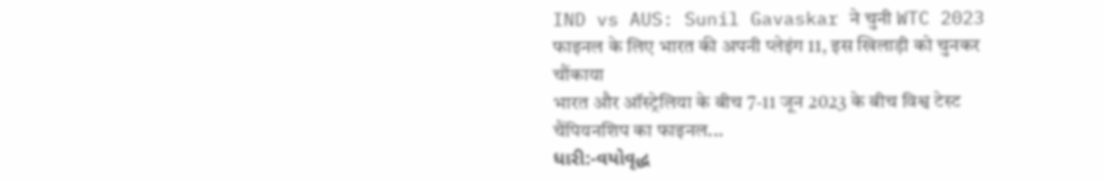IND vs AUS: Sunil Gavaskar ने चुनी WTC 2023 फाइनल के लिए भारत की अपनी प्लेइंग 11, इस खिलाड़ी को चुनकर चौंकाया
भारत और ऑस्ट्रेलिया के बीच 7-11 जून 2023 के बीच विश्व टेस्ट चैंपियनशिप का फाइनल...
ધારી:-વયોવૃદ્ધ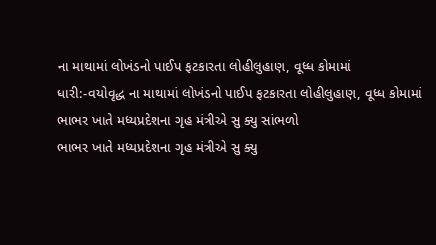ના માથામાં લોખંડનો પાઈપ ફટકારતા લોહીલુહાણ, વૂધ્ધ કોમામાં
ધારી:-વયોવૃદ્ધ ના માથામાં લોખંડનો પાઈપ ફટકારતા લોહીલુહાણ, વૂધ્ધ કોમામાં
ભાભર ખાતે મધ્યપ્રદેશના ગૃહ મંત્રીએ સુ ક્યુ સાંભળો
ભાભર ખાતે મધ્યપ્રદેશના ગૃહ મંત્રીએ સુ ક્યુ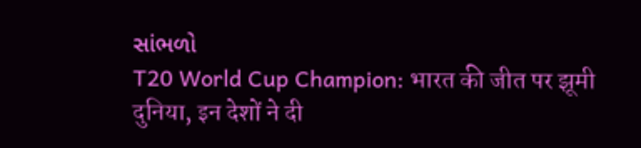સાંભળો
T20 World Cup Champion: भारत की जीत पर झूमी दुनिया, इन देशों ने दी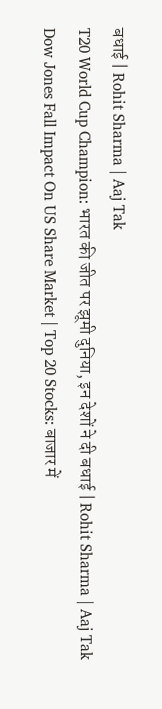बधाई | Rohit Sharma | Aaj Tak
T20 World Cup Champion: भारत की जीत पर झूमी दुनिया, इन देशों ने दी बधाई | Rohit Sharma | Aaj Tak
Dow Jones Fall Impact On US Share Market | Top 20 Stocks: बाजार में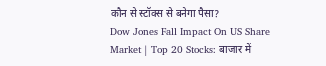कौन से स्टॉक्स से बनेगा पैसा?
Dow Jones Fall Impact On US Share Market | Top 20 Stocks: बाजार में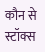कौन से स्टॉक्स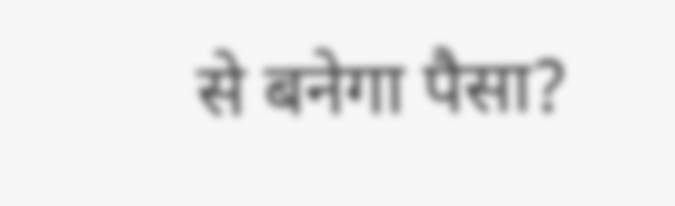से बनेगा पैसा?